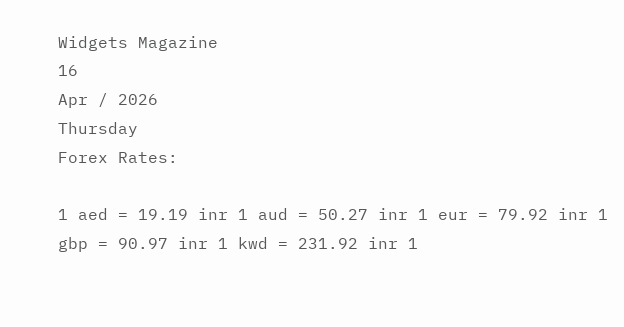Widgets Magazine
16
Apr / 2026
Thursday
Forex Rates:

1 aed = 19.19 inr 1 aud = 50.27 inr 1 eur = 79.92 inr 1 gbp = 90.97 inr 1 kwd = 231.92 inr 1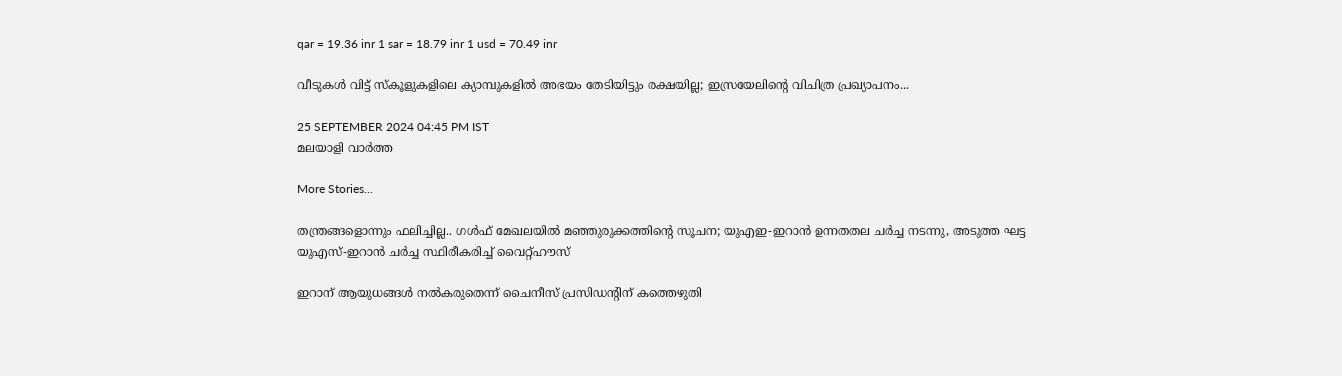qar = 19.36 inr 1 sar = 18.79 inr 1 usd = 70.49 inr

വീടുകൾ വിട്ട് സ്കൂളുകളിലെ ക്യാമ്പുകളിൽ അഭയം തേടിയിട്ടും രക്ഷയില്ല; ഇസ്രയേലിന്റെ വിചിത്ര പ്രഖ്യാപനം...

25 SEPTEMBER 2024 04:45 PM IST
മലയാളി വാര്‍ത്ത

More Stories...

തന്ത്രങ്ങളൊന്നും ഫലിച്ചില്ല.. ഗൾഫ് മേഖലയിൽ മഞ്ഞുരുക്കത്തിന്‍റെ സൂചന; യുഎഇ-ഇറാൻ ഉന്നതതല ചർച്ച നടന്നു, അടുത്ത ഘട്ട യുഎസ്-ഇറാൻ ചർച്ച സ്ഥിരീകരിച്ച് വൈറ്റ്ഹൗസ്

ഇറാന് ആയുധങ്ങള്‍ നല്‍കരുതെന്ന് ചൈനീസ് പ്രസിഡന്റിന് കത്തെഴുതി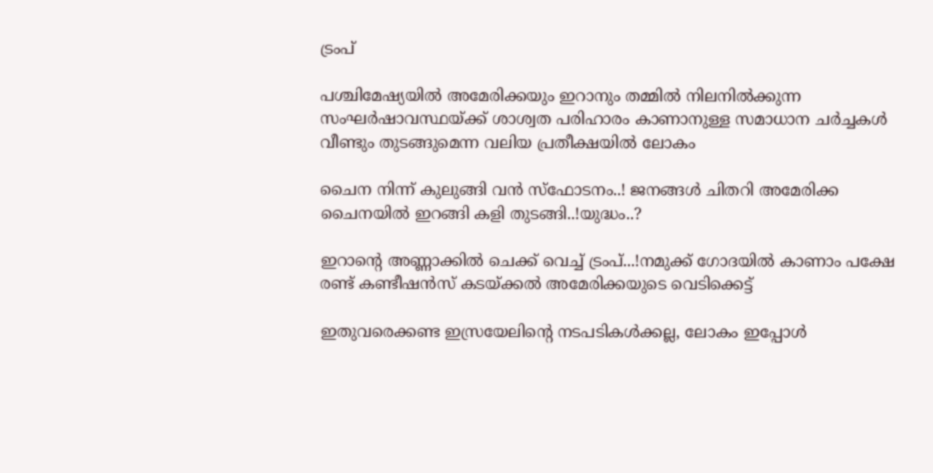ട്രംപ്

പശ്ചിമേഷ്യയിൽ അമേരിക്കയും ഇറാനും തമ്മിൽ നിലനിൽക്കുന്ന സംഘർഷാവസ്ഥയ്ക്ക് ശാശ്വത പരിഹാരം കാണാനുള്ള സമാധാന ചർച്ചകൾ വീണ്ടും തുടങ്ങുമെന്ന വലിയ പ്രതീക്ഷയിൽ ലോകം

ചൈന നിന്ന് കുലുങ്ങി വൻ സ്ഫോടനം..! ജനങ്ങൾ ചിതറി അമേരിക്ക ചൈനയിൽ ഇറങ്ങി കളി തുടങ്ങി..!യുദ്ധം..?

ഇറാന്റെ അണ്ണാക്കിൽ ചെക്ക്‌ വെച്ച് ട്രംപ്...!നമുക്ക് ഗോദയിൽ കാണാം പക്ഷേ രണ്ട് കണ്ടീഷൻസ്‌ കടയ്ക്കൽ അമേരിക്കയുടെ വെടിക്കെട്ട്

ഇതുവരെക്കണ്ട ഇസ്രയേലിന്റെ നടപടികൾക്കല്ല, ലോകം ഇപ്പോൾ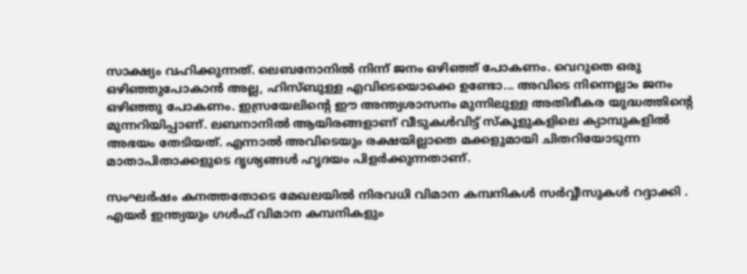സാക്ഷ്യം വഹിക്കുന്നത്. ലെബനോനിൽ നിന്ന് ജനം ഒഴിഞ്ഞ് പോകണം. വെറുതെ ഒരു ഒഴിഞ്ഞുപോകാൻ അല്ല, ഹിസ്ബുള്ള എവിടെയൊക്കെ ഉണ്ടോ... അവിടെ നിന്നെല്ലാം ജനം ഒഴിഞ്ഞു പോകണം. ഇസ്രയേലിന്റെ ഈ അന്ത്യശാസനം മുന്നിലുള്ള അതിഭീകര യുദ്ധത്തിന്റെ മുന്നറിയിപ്പാണ്. ലബനാനിൽ ആയിരങ്ങളാണ് വീടുകൾവിട്ട് സ്കൂളുകളിലെ ക്യാമ്പുകളിൽ അഭയം തേടിയത്. എന്നാൽ അവിടെയും രക്ഷയില്ലാതെ മക്കളുമായി ചിതറിയോടുന്ന മാതാപിതാക്കളുടെ ദൃശ്യങ്ങൾ ഹൃദയം പിളർക്കുന്നതാണ്.

സംഘർഷം കനത്തതോടെ മേഖലയിൽ നിരവധി വിമാന കമ്പനികൾ സർവ്വീസുകൾ റദ്ദാക്കി . എയർ ഇന്ത്യയും ഗൾഫ് വിമാന കമ്പനികളും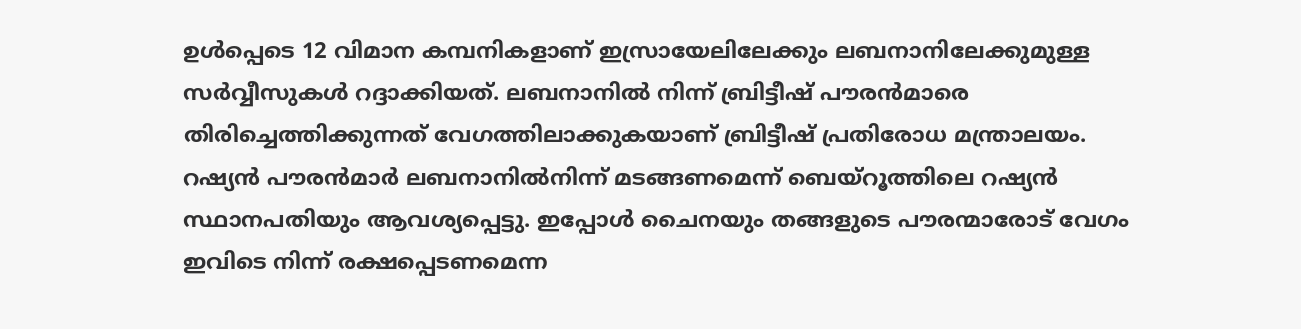ഉൾപ്പെടെ 12 വിമാന കമ്പനികളാണ് ഇസ്രായേലിലേക്കും ലബനാനിലേക്കുമുള്ള സർവ്വീസുകൾ റദ്ദാക്കിയത്. ലബനാനിൽ നിന്ന് ബ്രിട്ടീഷ് പൗരൻമാരെ തിരിച്ചെത്തിക്കുന്നത് വേഗത്തിലാക്കുകയാണ് ബ്രിട്ടീഷ് പ്രതിരോധ മന്ത്രാലയം. റഷ്യൻ പൗരൻമാർ ലബനാനിൽനിന്ന് മടങ്ങണമെന്ന് ബെയ്റൂത്തിലെ റഷ്യൻ സ്ഥാനപതിയും ആവശ്യപ്പെട്ടു. ഇപ്പോൾ ചൈനയും തങ്ങളുടെ പൗരന്മാരോട് വേഗം ഇവിടെ നിന്ന് രക്ഷപ്പെടണമെന്ന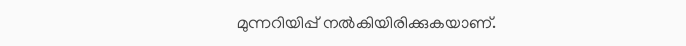മുന്നറിയിപ്പ് നൽകിയിരിക്കുകയാണ്.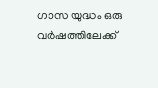ഗാസ യുദ്ധം ഒരു വർഷത്തിലേക്ക്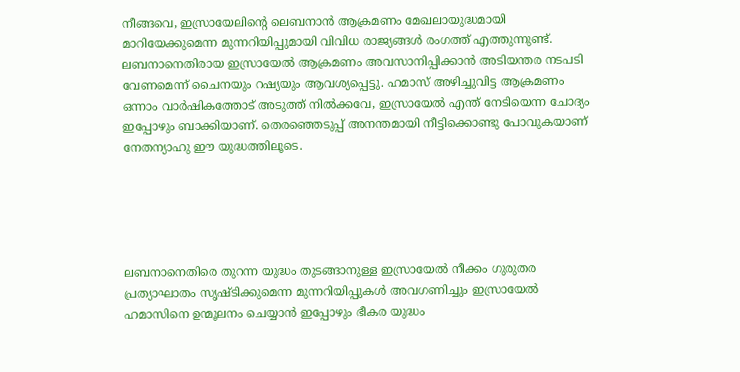നീങ്ങവെ, ഇസ്രായേലിന്‍റെ ലെബനാൻ ആക്രമണം മേഖലായുദ്ധമായി മാറിയേക്കുമെന്ന മുന്നറിയിപ്പുമായി വിവിധ രാജ്യങ്ങൾ രംഗത്ത് എത്തുന്നുണ്ട്. ലബനാനെതിരായ ഇസ്രായേൽ ആക്രമണം അവസാനിപ്പിക്കാൻ അടിയന്തര നടപടി വേണമെന്ന് ചൈനയും റഷ്യയും ആവശ്യപ്പെട്ടു. ഹമാസ് അഴിച്ചുവിട്ട ആക്രമണം ഒന്നാം വാർഷികത്തോട് അടുത്ത് നിൽക്കവേ, ഇസ്രായേൽ എന്ത് നേടിയെന്ന ചോദ്യം ഇപ്പോഴും ബാക്കിയാണ്. തെരഞ്ഞെടുപ്പ് അനന്തമായി നീട്ടിക്കൊണ്ടു പോവുകയാണ് നേതന്യാഹു ഈ യുദ്ധത്തിലൂടെ.





ലബനാനെതിരെ തുറന്ന യുദ്ധം തുടങ്ങാനുള്ള ഇസ്രായേൽ നീക്കം ഗുരുതര പ്രത്യാഘാതം സൃഷ്ടിക്കുമെന്ന മുന്നറിയിപ്പുകൾ അവഗണിച്ചും ഇസ്രായേൽ ഹമാസിനെ ഉന്മൂലനം ചെയ്യാൻ ഇപ്പോഴും ഭീകര യുദ്ധം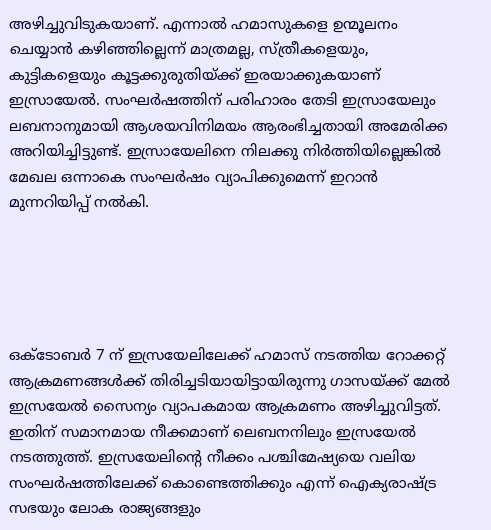അഴിച്ചുവിടുകയാണ്. എന്നാൽ ഹമാസുകളെ ഉന്മൂലനം ചെയ്യാൻ കഴിഞ്ഞില്ലെന്ന് മാത്രമല്ല, സ്ത്രീകളെയും, കുട്ടികളെയും കൂട്ടക്കുരുതിയ്ക്ക് ഇരയാക്കുകയാണ് ഇസ്രായേൽ. സംഘർഷത്തിന് പരിഹാരം തേടി ഇസ്രായേലും ലബനാനുമായി ആശയവിനിമയം ആരംഭിച്ചതായി അമേരിക്ക അറിയിച്ചിട്ടുണ്ട്. ഇസ്രായേലിനെ നിലക്കു നിർത്തിയില്ലെങ്കിൽ മേഖല ഒന്നാകെ സംഘർഷം വ്യാപിക്കുമെന്ന് ഇറാന്‍ മുന്നറിയിപ്പ് നൽകി.





ഒക്ടോബര്‍ 7 ന് ഇസ്രയേലിലേക്ക് ഹമാസ് നടത്തിയ റോക്കറ്റ് ആക്രമണങ്ങള്‍ക്ക് തിരിച്ചടിയായിട്ടായിരുന്നു ഗാസയ്ക്ക് മേല്‍ ഇസ്രയേല്‍ സൈന്യം വ്യാപകമായ ആക്രമണം അഴിച്ചുവിട്ടത്. ഇതിന് സമാനമായ നീക്കമാണ് ലെബനനിലും ഇസ്രയേല്‍ നടത്തുത്ത്. ഇസ്രയേലിന്റെ നീക്കം പശ്ചിമേഷ്യയെ വലിയ സംഘര്‍ഷത്തിലേക്ക് കൊണ്ടെത്തിക്കും എന്ന് ഐക്യരാഷ്ട്ര സഭയും ലോക രാജ്യങ്ങളും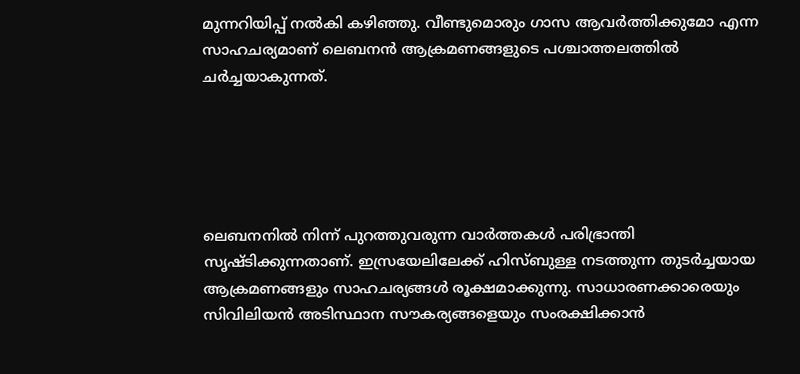മുന്നറിയിപ്പ് നല്‍കി കഴിഞ്ഞു. വീണ്ടുമൊരും ഗാസ ആവര്‍ത്തിക്കുമോ എന്ന സാഹചര്യമാണ് ലെബനന്‍ ആക്രമണങ്ങളുടെ പശ്ചാത്തലത്തില്‍ ചര്‍ച്ചയാകുന്നത്.





ലെബനനില്‍ നിന്ന് പുറത്തുവരുന്ന വാര്‍ത്തകള്‍ പരിഭ്രാന്തി സൃഷ്ടിക്കുന്നതാണ്. ഇസ്രയേലിലേക്ക് ഹിസ്ബുള്ള നടത്തുന്ന തുടര്‍ച്ചയായ ആക്രമണങ്ങളും സാഹചര്യങ്ങള്‍ രൂക്ഷമാക്കുന്നു. സാധാരണക്കാരെയും സിവിലിയന്‍ അടിസ്ഥാന സൗകര്യങ്ങളെയും സംരക്ഷിക്കാന്‍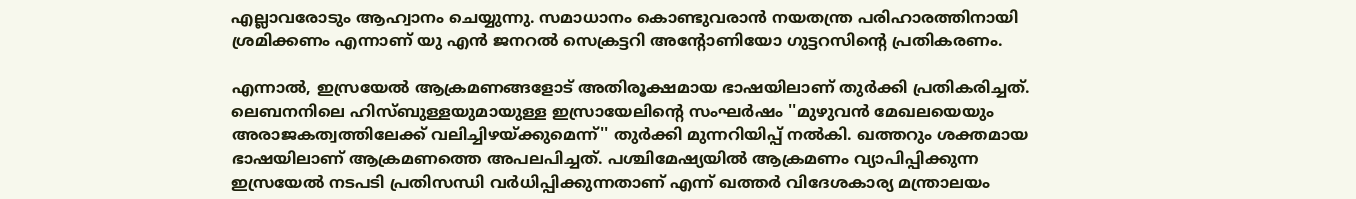എല്ലാവരോടും ആഹ്വാനം ചെയ്യുന്നു. സമാധാനം കൊണ്ടുവരാന്‍ നയതന്ത്ര പരിഹാരത്തിനായി ശ്രമിക്കണം എന്നാണ് യു എന്‍ ജനറല്‍ സെക്രട്ടറി അന്റോണിയോ ഗുട്ടറസിന്റെ പ്രതികരണം.

എന്നാല്‍, ഇസ്രയേല്‍ ആക്രമണങ്ങളോട് അതിരൂക്ഷമായ ഭാഷയിലാണ് തുര്‍ക്കി പ്രതികരിച്ചത്. ലെബനനിലെ ഹിസ്ബുള്ളയുമായുള്ള ഇസ്രായേലിന്റെ സംഘര്‍ഷം ''മുഴുവന്‍ മേഖലയെയും അരാജകത്വത്തിലേക്ക് വലിച്ചിഴയ്ക്കുമെന്ന്'' തുര്‍ക്കി മുന്നറിയിപ്പ് നല്‍കി. ഖത്തറും ശക്തമായ ഭാഷയിലാണ് ആക്രമണത്തെ അപലപിച്ചത്. പശ്ചിമേഷ്യയില്‍ ആക്രമണം വ്യാപിപ്പിക്കുന്ന ഇസ്രയേല്‍ നടപടി പ്രതിസന്ധി വര്‍ധിപ്പിക്കുന്നതാണ് എന്ന് ഖത്തര്‍ വിദേശകാര്യ മന്ത്രാലയം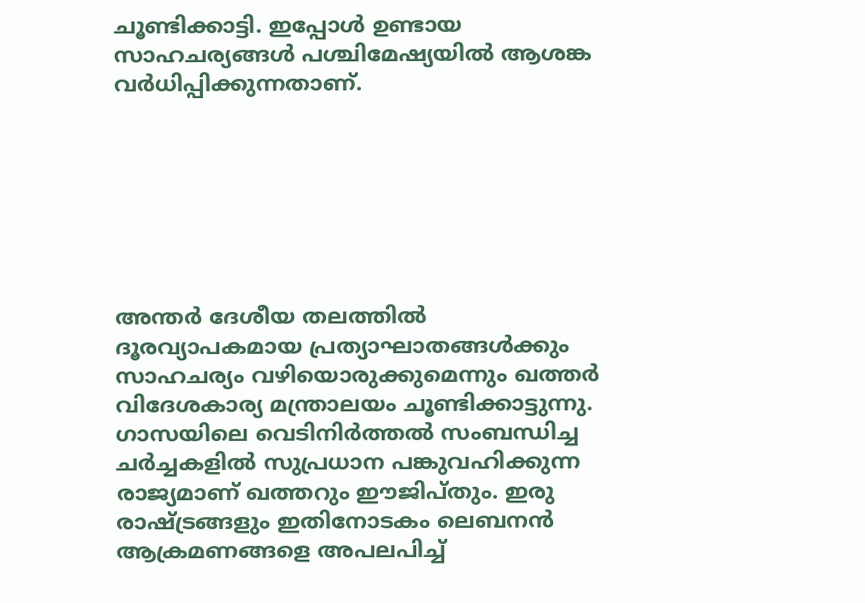ചൂണ്ടിക്കാട്ടി. ഇപ്പോള്‍ ഉണ്ടായ സാഹചര്യങ്ങള്‍ പശ്ചിമേഷ്യയില്‍ ആശങ്ക വര്‍ധിപ്പിക്കുന്നതാണ്.







അന്തര്‍ ദേശീയ തലത്തില്‍ ദൂരവ്യാപകമായ പ്രത്യാഘാതങ്ങള്‍ക്കും സാഹചര്യം വഴിയൊരുക്കുമെന്നും ഖത്തര്‍ വിദേശകാര്യ മന്ത്രാലയം ചൂണ്ടിക്കാട്ടുന്നു. ഗാസയിലെ വെടിനിര്‍ത്തല്‍ സംബന്ധിച്ച ചര്‍ച്ചകളില്‍ സുപ്രധാന പങ്കുവഹിക്കുന്ന രാജ്യമാണ് ഖത്തറും ഈജിപ്തും. ഇരു രാഷ്ട്രങ്ങളും ഇതിനോടകം ലെബനന്‍ ആക്രമണങ്ങളെ അപലപിച്ച്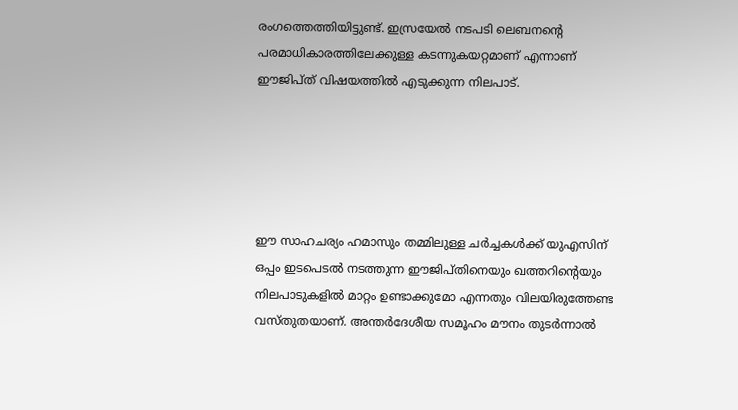രംഗത്തെത്തിയിട്ടുണ്ട്. ഇസ്രയേല്‍ നടപടി ലെബനന്റെ പരമാധികാരത്തിലേക്കുള്ള കടന്നുകയറ്റമാണ് എന്നാണ് ഈജിപ്ത് വിഷയത്തില്‍ എടുക്കുന്ന നിലപാട്.





ഈ സാഹചര്യം ഹമാസും തമ്മിലുള്ള ചര്‍ച്ചകള്‍ക്ക് യുഎസിന് ഒപ്പം ഇടപെടല്‍ നടത്തുന്ന ഈജിപ്തിനെയും ഖത്തറിന്റെയും നിലപാടുകളില്‍ മാറ്റം ഉണ്ടാക്കുമോ എന്നതും വിലയിരുത്തേണ്ട വസ്തുതയാണ്. അന്തർദേശീയ സമൂഹം മൗനം തുടർന്നാൽ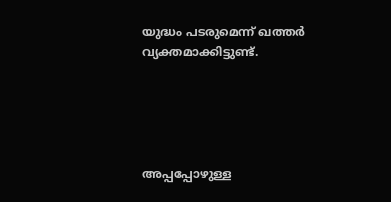യുദ്ധം പടരുമെന്ന് ഖത്തർ വ്യക്തമാക്കിട്ടുണ്ട്.





അപ്പപ്പോഴുള്ള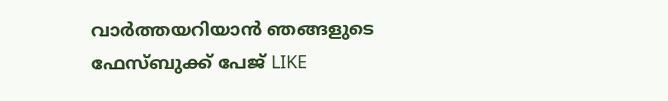വാര്‍ത്തയറിയാന്‍ ഞങ്ങളുടെ ഫേസ്‌ബുക്ക്‌ പേജ് LIKE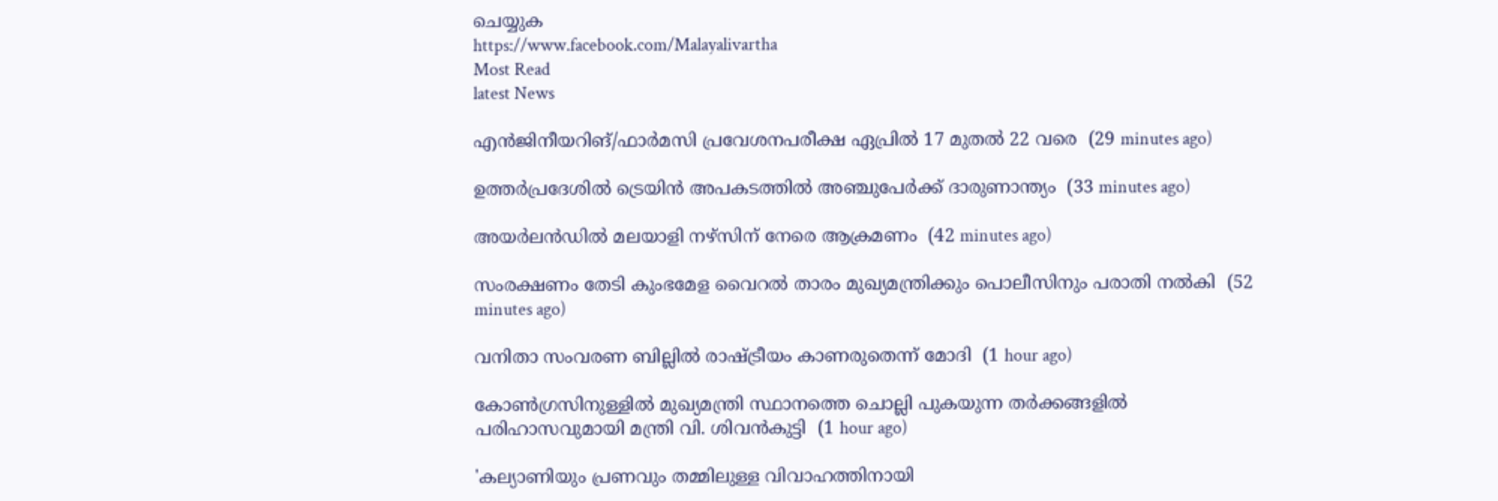ചെയ്യുക
https://www.facebook.com/Malayalivartha
Most Read
latest News

എന്‍ജിനീയറിങ്/ഫാര്‍മസി പ്രവേശനപരീക്ഷ ഏപ്രില്‍ 17 മുതല്‍ 22 വരെ  (29 minutes ago)

ഉത്തര്‍പ്രദേശില്‍ ട്രെയിന്‍ അപകടത്തില്‍ അഞ്ചുപേര്‍ക്ക് ദാരുണാന്ത്യം  (33 minutes ago)

അയര്‍ലന്‍ഡില്‍ മലയാളി നഴ്‌സിന് നേരെ ആക്രമണം  (42 minutes ago)

സംരക്ഷണം തേടി കുംഭമേള വൈറല്‍ താരം മുഖ്യമന്ത്രിക്കും പൊലീസിനും പരാതി നല്‍കി  (52 minutes ago)

വനിതാ സംവരണ ബില്ലില്‍ രാഷ്ട്രീയം കാണരുതെന്ന് മോദി  (1 hour ago)

കോണ്‍ഗ്രസിനുള്ളില്‍ മുഖ്യമന്ത്രി സ്ഥാനത്തെ ചൊല്ലി പുകയുന്ന തര്‍ക്കങ്ങളില്‍ പരിഹാസവുമായി മന്ത്രി വി. ശിവന്‍കുട്ടി  (1 hour ago)

'കല്യാണിയും പ്രണവും തമ്മിലുള്ള വിവാഹത്തിനായി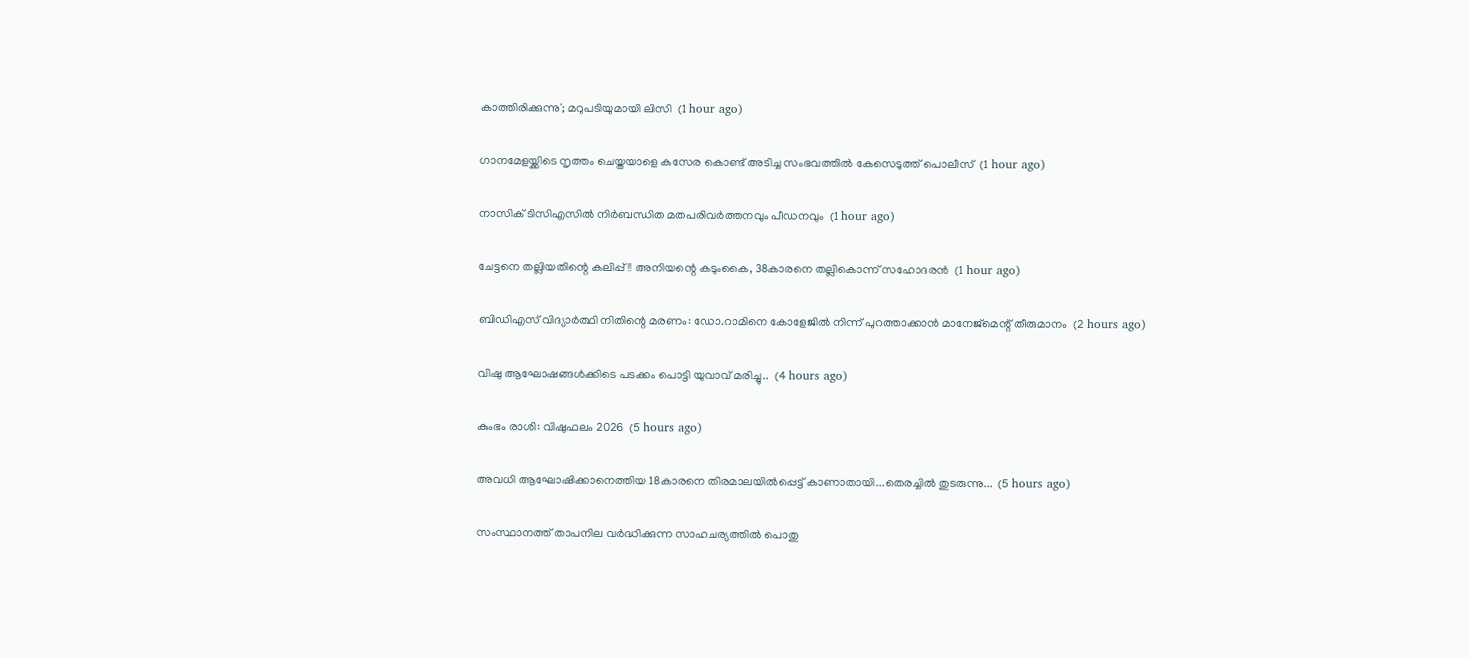കാത്തിരിക്കുന്നു'; മറുപടിയുമായി ലിസി  (1 hour ago)

ഗാനമേളയ്ക്കിടെ നൃത്തം ചെയ്തയാളെ കസേര കൊണ്ട് അടിച്ച സംഭവത്തില്‍ കേസെടുത്ത് പൊലീസ്  (1 hour ago)

നാസിക് ടിസിഎസില്‍ നിര്‍ബന്ധിത മതപരിവര്‍ത്തനവും പീഡനവും  (1 hour ago)

ചേട്ടനെ തല്ലിയതിന്റെ കലിപ്പ്!! അനിയന്റെ കടുംകൈ, 38കാരനെ തല്ലികൊന്ന് സഹോദരൻ  (1 hour ago)

ബിഡിഎസ് വിദ്യാര്‍ത്ഥി നിതിന്റെ മരണം: ഡോ.റാമിനെ കോളേജില്‍ നിന്ന് പുറത്താക്കാന്‍ മാനേജ്‌മെന്റ് തീരുമാനം  (2 hours ago)

വിഷു ആഘോഷങ്ങൾക്കിടെ പടക്കം പൊട്ടി യുവാവ് മരിച്ചു..  (4 hours ago)

കുംഭം രാശി: വിഷുഫലം 2026  (5 hours ago)

അവധി ആഘോഷിക്കാനെത്തിയ 18കാരനെ തിരമാലയിൽപ്പെട്ട് കാണാതായി...തെരച്ചിൽ തുടരുന്നു...  (5 hours ago)

സംസ്ഥാനത്ത് താപനില വർദ്ധിക്കുന്ന സാഹചര്യത്തിൽ പൊതു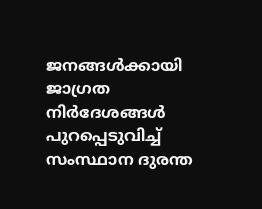ജനങ്ങൾക്കായി ജാഗ്രത നിർദേശങ്ങൾ പുറപ്പെടുവിച്ച് സംസ്ഥാന ദുരന്ത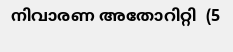നിവാരണ അതോറിറ്റി  (5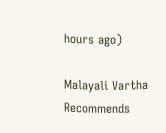hours ago)

Malayali Vartha Recommends